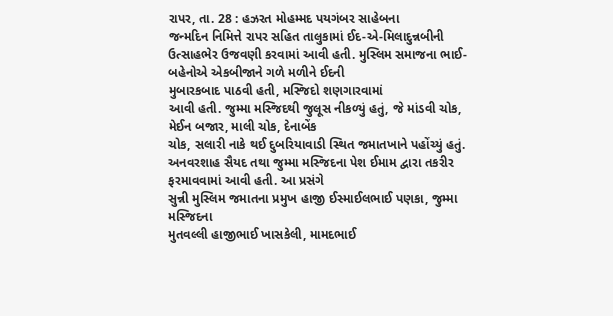રાપર, તા. 28 : હઝરત મોહમ્મદ પયગંબર સાહેબના
જન્મદિન નિમિત્તે રાપર સહિત તાલુકામાં ઈદ-એ-મિલાદુન્નબીની
ઉત્સાહભેર ઉજવણી કરવામાં આવી હતી. મુસ્લિમ સમાજના ભાઈ-બહેનોએ એકબીજાને ગળે મળીને ઈદની
મુબારકબાદ પાઠવી હતી, મસ્જિદો શણગારવામાં
આવી હતી. જુમ્મા મસ્જિદથી જુલૂસ નીકળ્યું હતું, જે માંડવી ચોક,
મેઈન બજાર, માલી ચોક, દેનાબેંક
ચોક, સલારી નાકે થઈ દુબરિયાવાડી સ્થિત જમાતખાને પહોંચ્યું હતું.
અનવરશાહ સૈયદ તથા જુમ્મા મસ્જિદના પેશ ઈમામ દ્વારા તકરીર ફરમાવવામાં આવી હતી. આ પ્રસંગે
સુન્ની મુસ્લિમ જમાતના પ્રમુખ હાજી ઈસ્માઈલભાઈ પણકા, જુમ્મા મસ્જિદના
મુતવલ્લી હાજીભાઈ ખાસકેલી, મામદભાઈ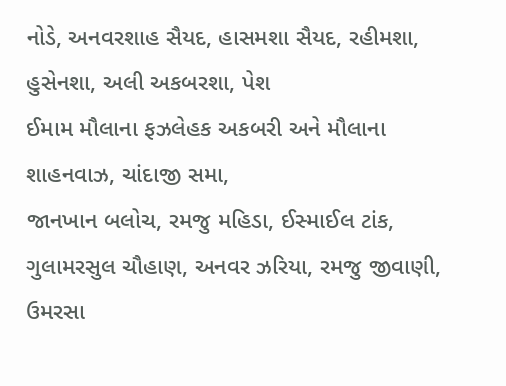નોડે, અનવરશાહ સૈયદ, હાસમશા સૈયદ, રહીમશા,
હુસેનશા, અલી અકબરશા, પેશ
ઈમામ મૌલાના ફઝલેહક અકબરી અને મૌલાના શાહનવાઝ, ચાંદાજી સમા,
જાનખાન બલોચ, રમજુ મહિડા, ઈસ્માઈલ ટાંક, ગુલામરસુલ ચૌહાણ, અનવર ઝરિયા, રમજુ જીવાણી, ઉમરસા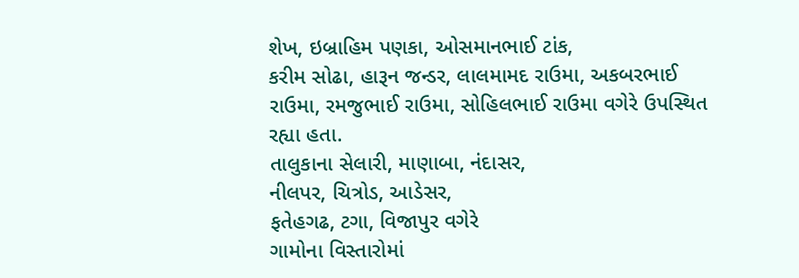શેખ, ઇબ્રાહિમ પણકા, ઓસમાનભાઈ ટાંક,
કરીમ સોઢા, હારૂન જન્ડર, લાલમામદ રાઉમા, અકબરભાઈ રાઉમા, રમજુભાઈ રાઉમા, સોહિલભાઈ રાઉમા વગેરે ઉપસ્થિત રહ્યા હતા.
તાલુકાના સેલારી, માણાબા, નંદાસર,
નીલપર, ચિત્રોડ, આડેસર,
ફતેહગઢ, ટગા, વિજાપુર વગેરે
ગામોના વિસ્તારોમાં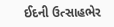ઈદની ઉત્સાહભેર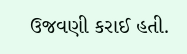ઉજવણી કરાઈ હતી.